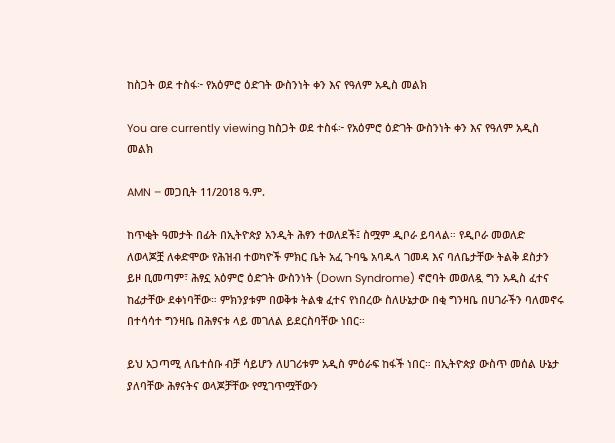ከስጋት ወደ ተስፋ፦ የአዕምሮ ዕድገት ውስንነት ቀን እና የዓለም አዲስ መልክ

You are currently viewing ከስጋት ወደ ተስፋ፦ የአዕምሮ ዕድገት ውስንነት ቀን እና የዓለም አዲስ መልክ

AMN – መጋቢት 11/2018 ዓ.ም.

ከጥቂት ዓመታት በፊት በኢትዮጵያ አንዲት ሕፃን ተወለደች፤ ስሟም ዲቦራ ይባላል። የዲቦራ መወለድ ለወላጆቿ ለቀድሞው የሕዝብ ተወካዮች ምክር ቤት አፈ ጉባዔ አባዱላ ገመዳ እና ባለቤታቸው ትልቅ ደስታን ይዞ ቢመጣም፣ ሕፃኗ አዕምሮ ዕድገት ውስንነት (Down Syndrome) ኖሮባት መወለዷ ግን አዲስ ፈተና ከፊታቸው ደቀነባቸው። ምክንያቱም በወቅቱ ትልቁ ፈተና የነበረው ስለሁኔታው በቂ ግንዛቤ በሀገራችን ባለመኖሩ በተሳሳተ ግንዛቤ በሕፃናቱ ላይ መገለል ይደርስባቸው ነበር።

ይህ አጋጣሚ ለቤተሰቡ ብቻ ሳይሆን ለሀገሪቱም አዲስ ምዕራፍ ከፋች ነበር። በኢትዮጵያ ውስጥ መሰል ሁኔታ ያለባቸው ሕፃናትና ወላጆቻቸው የሚገጥሟቸውን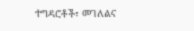ተግዳሮቶች፣ መገለልና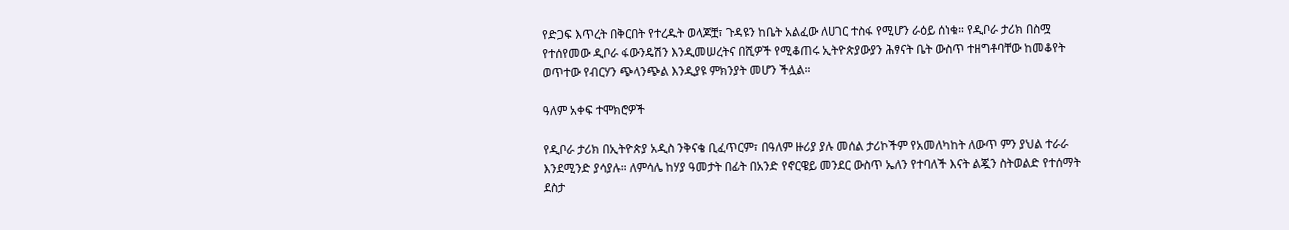የድጋፍ እጥረት በቅርበት የተረዱት ወላጆቿ፣ ጉዳዩን ከቤት አልፈው ለሀገር ተስፋ የሚሆን ራዕይ ሰነቁ። የዲቦራ ታሪክ በስሟ የተሰየመው ዲቦራ ፋውንዴሽን እንዲመሠረትና በሺዎች የሚቆጠሩ ኢትዮጵያውያን ሕፃናት ቤት ውስጥ ተዘግቶባቸው ከመቆየት ወጥተው የብርሃን ጭላንጭል እንዲያዩ ምክንያት መሆን ችሏል።

ዓለም አቀፍ ተሞክሮዎች

የዲቦራ ታሪክ በኢትዮጵያ አዲስ ንቅናቄ ቢፈጥርም፣ በዓለም ዙሪያ ያሉ መሰል ታሪኮችም የአመለካከት ለውጥ ምን ያህል ተራራ እንደሚንድ ያሳያሉ። ለምሳሌ ከሃያ ዓመታት በፊት በአንድ የኖርዌይ መንደር ውስጥ ኤለን የተባለች እናት ልጇን ስትወልድ የተሰማት ደስታ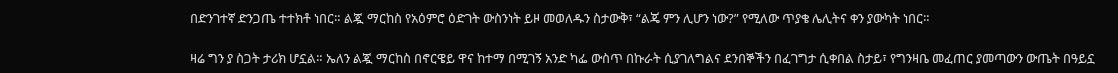በድንገተኛ ድንጋጤ ተተክቶ ነበር። ልጇ ማርከስ የአዕምሮ ዕድገት ውስንነት ይዞ መወለዱን ስታውቅ፣ “ልጄ ምን ሊሆን ነው?” የሚለው ጥያቄ ሌሊትና ቀን ያውካት ነበር።

ዛሬ ግን ያ ስጋት ታሪክ ሆኗል። ኤለን ልጇ ማርከስ በኖርዌይ ዋና ከተማ በሚገኝ አንድ ካፌ ውስጥ በኩራት ሲያገለግልና ደንበኞችን በፈገግታ ሲቀበል ስታይ፣ የግንዛቤ መፈጠር ያመጣውን ውጤት በዓይኗ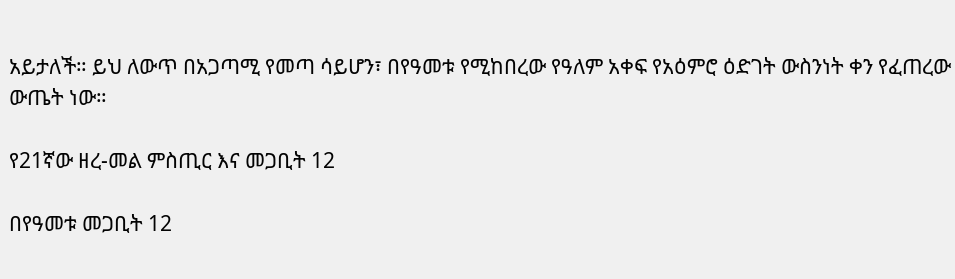አይታለች። ይህ ለውጥ በአጋጣሚ የመጣ ሳይሆን፣ በየዓመቱ የሚከበረው የዓለም አቀፍ የአዕምሮ ዕድገት ውስንነት ቀን የፈጠረው ውጤት ነው።

የ21ኛው ዘረ-መል ምስጢር እና መጋቢት 12

በየዓመቱ መጋቢት 12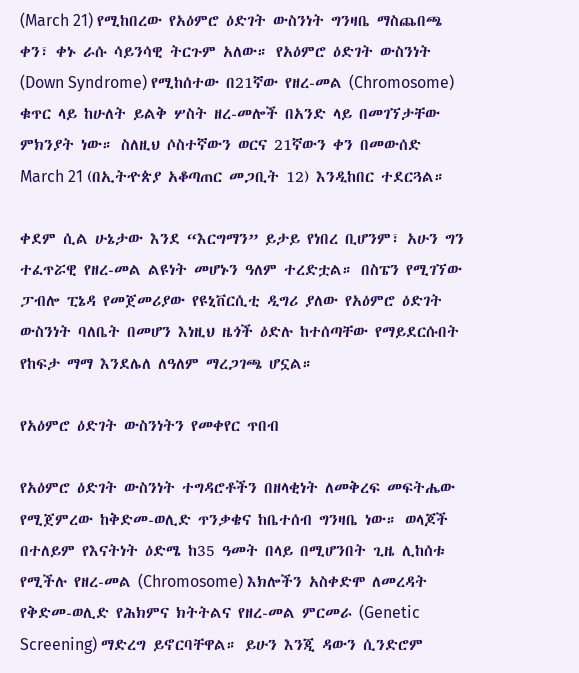(March 21) የሚከበረው የአዕምሮ ዕድገት ውስንነት ግንዛቤ ማስጨበጫ ቀን፣ ቀኑ ራሱ ሳይንሳዊ ትርጉም አለው። የአዕምሮ ዕድገት ውስንነት (Down Syndrome) የሚከሰተው በ21ኛው የዘረ-መል (Chromosome) ቁጥር ላይ ከሁለት ይልቅ ሦስት ዘረ-መሎች በአንድ ላይ በመገኘታቸው ምክንያት ነው። ስለዚህ ሶስተኛውን ወርና 21ኛውን ቀን በመውሰድ March 21 (በኢትዯጵያ አቆጣጠር መጋቢት 12) እንዲከበር ተደርጓል።

ቀደም ሲል ሁኔታው እንደ “እርግማን” ይታይ የነበረ ቢሆንም፣ አሁን ግን ተፈጥሯዊ የዘረ-መል ልዩነት መሆኑን ዓለም ተረድቷል። በስፔን የሚገኘው ፓብሎ ፒኔዳ የመጀመሪያው የዩኒቨርሲቲ ዲግሪ ያለው የአዕምሮ ዕድገት ውስንነት ባለቤት በመሆን እነዚህ ዜጎች ዕድሉ ከተሰጣቸው የማይደርሱበት የከፍታ ማማ እንደሌለ ለዓለም ማረጋገጫ ሆኗል።

የአዕምሮ ዕድገት ውስንነትን የመቀየር ጥበብ

የአዕምሮ ዕድገት ውስንነት ተግዳሮቶችን በዘላቂነት ለመቅረፍ መፍትሔው የሚጀምረው ከቅድመ-ወሊድ ጥንቃቄና ከቤተሰብ ግንዛቤ ነው። ወላጆች በተለይም የእናትነት ዕድሜ ከ35 ዓመት በላይ በሚሆንበት ጊዜ ሊከሰቱ የሚችሉ የዘረ-መል (Chromosome) እክሎችን አስቀድሞ ለመረዳት የቅድመ-ወሊድ የሕክምና ክትትልና የዘረ-መል ምርመራ (Genetic Screening) ማድረግ ይኖርባቸዋል። ይሁን እንጂ ዳውን ሲንድሮም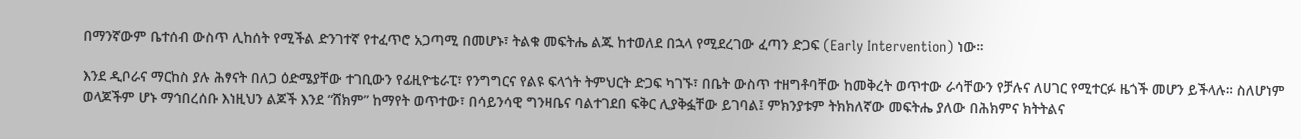በማንኛውም ቤተሰብ ውስጥ ሊከሰት የሚችል ድንገተኛ የተፈጥሮ አጋጣሚ በመሆኑ፣ ትልቁ መፍትሔ ልጁ ከተወለደ በኋላ የሚደረገው ፈጣን ድጋፍ (Early Intervention) ነው።

እንደ ዲቦራና ማርከስ ያሉ ሕፃናት በለጋ ዕድሜያቸው ተገቢውን የፊዚዮቴራፒ፣ የንግግርና የልዩ ፍላጎት ትምህርት ድጋፍ ካገኙ፣ በቤት ውስጥ ተዘግቶባቸው ከመቅረት ወጥተው ራሳቸውን የቻሉና ለሀገር የሚተርፉ ዜጎች መሆን ይችላሉ። ስለሆነም ወላጆችም ሆኑ ማኅበረሰቡ እነዚህን ልጆች እንደ “ሸክም” ከማየት ወጥተው፣ በሳይንሳዊ ግንዛቤና ባልተገደበ ፍቅር ሊያቅፏቸው ይገባል፤ ምክንያቱም ትክክለኛው መፍትሔ ያለው በሕክምና ክትትልና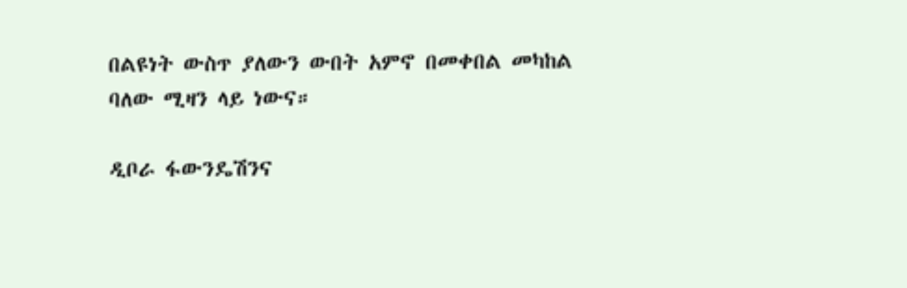በልዩነት ውስጥ ያለውን ውበት አምኖ በመቀበል መካከል ባለው ሚዛን ላይ ነውና።

ዲቦራ ፋውንዴሽንና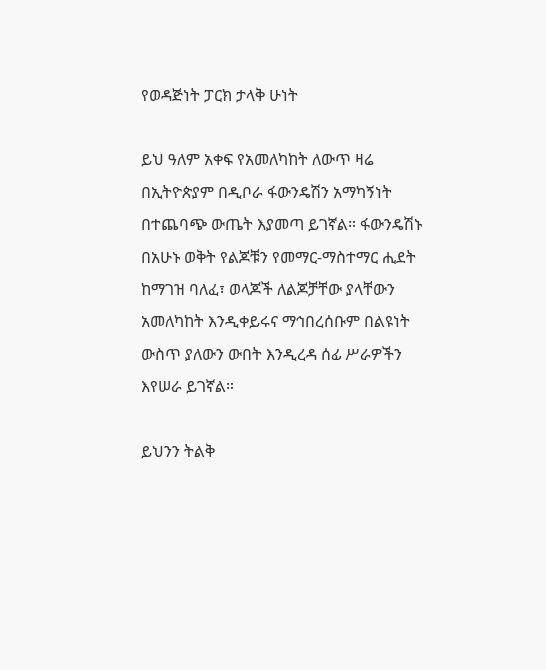የወዳጅነት ፓርክ ታላቅ ሁነት

ይህ ዓለም አቀፍ የአመለካከት ለውጥ ዛሬ በኢትዮጵያም በዲቦራ ፋውንዴሽን አማካኝነት በተጨባጭ ውጤት እያመጣ ይገኛል። ፋውንዴሽኑ በአሁኑ ወቅት የልጆቹን የመማር-ማስተማር ሒደት ከማገዝ ባለፈ፣ ወላጆች ለልጆቻቸው ያላቸውን አመለካከት እንዲቀይሩና ማኅበረሰቡም በልዩነት ውስጥ ያለውን ውበት እንዲረዳ ሰፊ ሥራዎችን እየሠራ ይገኛል።

ይህንን ትልቅ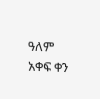ዓለም አቀፍ ቀን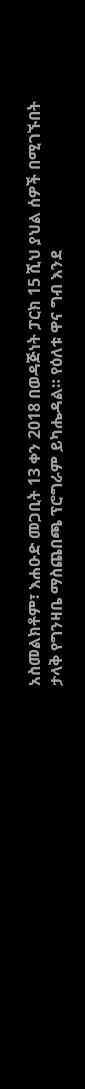አስመልክቶም፣ እሐዑድ መጋቢት 13 ቀን 2018 በወዳጅነት ፓርክ 15 ሺህ ያህል ሰዎች በሚገኙበት ታላቅ የግንዛቤ ማስጨበጫ ፕሮግራም ይካሔዳል። የዕለቱ ዋና ግብ እንደ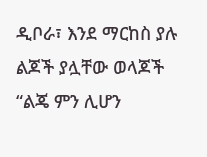ዲቦራ፣ እንደ ማርከስ ያሉ ልጆች ያሏቸው ወላጆች “ልጄ ምን ሊሆን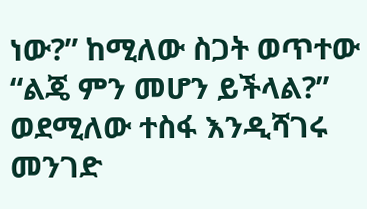ነው?” ከሚለው ስጋት ወጥተው “ልጄ ምን መሆን ይችላል?” ወደሚለው ተስፋ እንዲሻገሩ መንገድ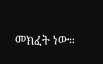መክፈት ነው።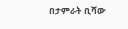በታምራት ቢሻው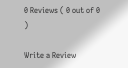0 Reviews ( 0 out of 0 )

Write a Review